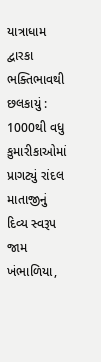યાત્રાધામ દ્વારકા ભક્તિભાવથી છલકાયું : 1000થી વધુ કુમારીકાઓમાં પ્રાગટ્યું રાંદલ માતાજીનું દિવ્ય સ્વરૂપ
જામ ખંભાળિયા,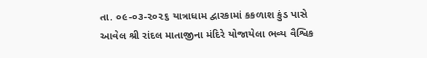તા. ૦૯-૦૩-૨૦૨૬ યાત્રાધામ દ્વારકામાં કકળાશ કુંડ પાસે આવેલ શ્રી રાંદલ માતાજીના મંદિરે યોજાયેલા ભવ્ય વૈશ્વિક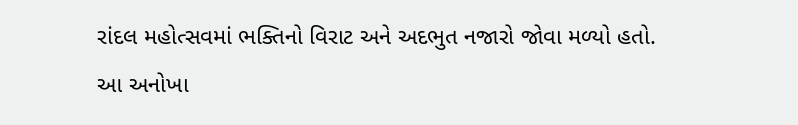રાંદલ મહોત્સવમાં ભક્તિનો વિરાટ અને અદભુત નજારો જોવા મળ્યો હતો. આ અનોખા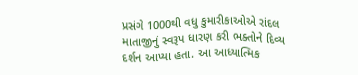પ્રસંગે 1000થી વધુ કુમારીકાઓએ રાંદલ માતાજીનું સ્વરૂપ ધારણ કરી ભક્તોને દિવ્ય દર્શન આપ્યા હતા. આ આધ્યાત્મિક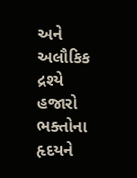અને અલૌકિક દ્રશ્યે હજારો ભક્તોના હૃદયને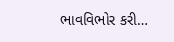ભાવવિભોર કરી…